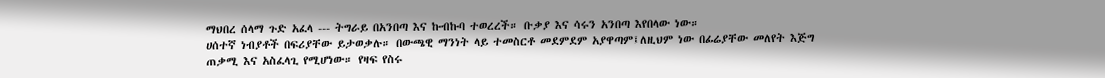ማህበረ ሰላማ ጉድ አፈላ --- ትግራይ በአንበጣ እና ኩብኩባ ተወረረች። ቡቃያ እና ሳሩን አንበጣ እየበላው ነው።
ሀሰተኛ ነብያቶች በፍሪያቸው ይታወቃሉ። በውጫዊ ማንነት ላይ ተመስርቶ መደምደም አያዋጣም፤ለዚህም ነው በፊሬያቸው መለየት እጅግ ጠቃሚ እና አስፈላጊ የሚሆነው። የዛፍ የስሩ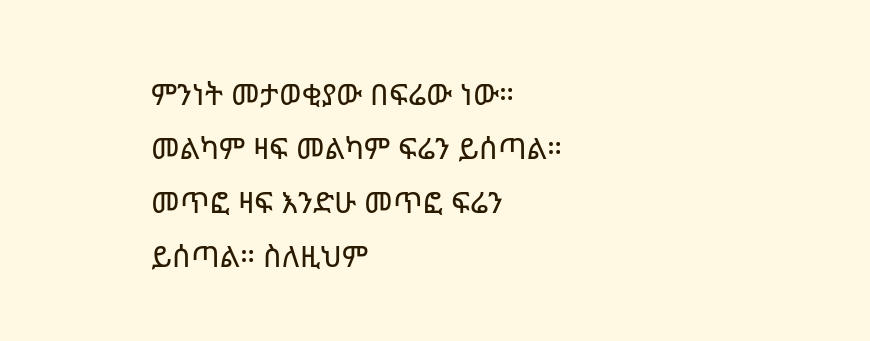ምንነት መታወቂያው በፍሬው ነው። መልካም ዛፍ መልካም ፍሬን ይሰጣል። መጥፎ ዛፍ እንድሁ መጥፎ ፍሬን ይሰጣል። ስለዚህም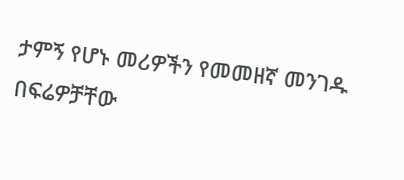ታምኝ የሆኑ መሪዎችን የመመዘኛ መንገዱ በፍሬዎቻቸው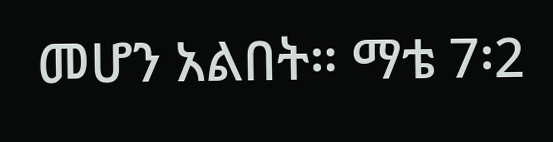መሆን አልበት። ማቴ 7፡2